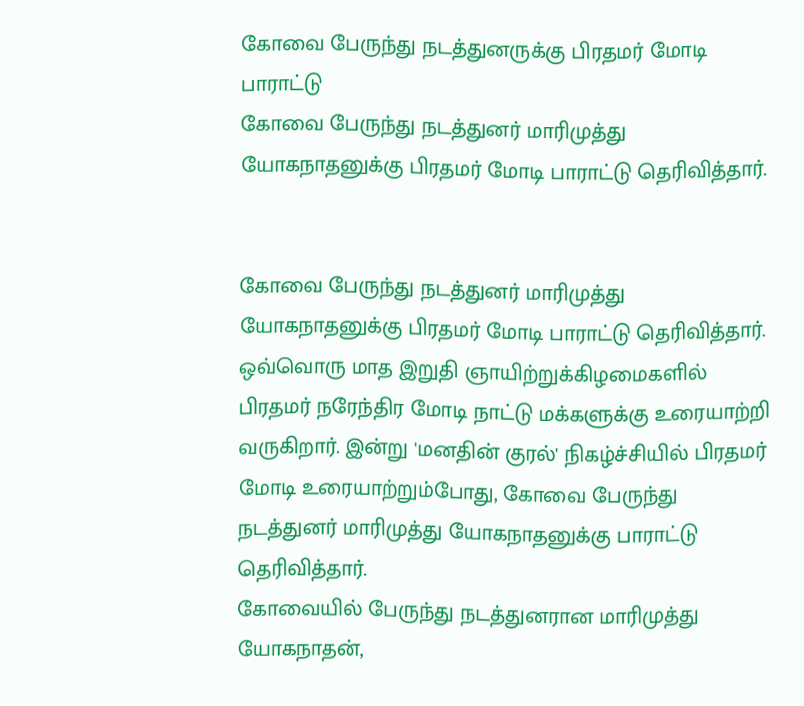கோவை பேருந்து நடத்துனருக்கு பிரதமர் மோடி பாராட்டு
கோவை பேருந்து நடத்துனர் மாரிமுத்து யோகநாதனுக்கு பிரதமர் மோடி பாராட்டு தெரிவித்தார்.


கோவை பேருந்து நடத்துனர் மாரிமுத்து யோகநாதனுக்கு பிரதமர் மோடி பாராட்டு தெரிவித்தார்.
ஒவ்வொரு மாத இறுதி ஞாயிற்றுக்கிழமைகளில் பிரதமர் நரேந்திர மோடி நாட்டு மக்களுக்கு உரையாற்றி வருகிறார். இன்று 'மனதின் குரல்' நிகழ்ச்சியில் பிரதமர் மோடி உரையாற்றும்போது, கோவை பேருந்து நடத்துனர் மாரிமுத்து யோகநாதனுக்கு பாராட்டு தெரிவித்தார்.
கோவையில் பேருந்து நடத்துனரான மாரிமுத்து யோகநாதன்,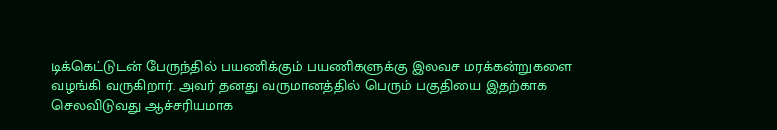டிக்கெட்டுடன் பேருந்தில் பயணிக்கும் பயணிகளுக்கு இலவச மரக்கன்றுகளை வழங்கி வருகிறார். அவர் தனது வருமானத்தில் பெரும் பகுதியை இதற்காக செலவிடுவது ஆச்சரியமாக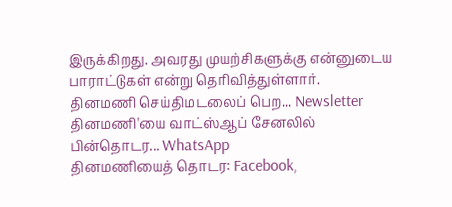இருக்கிறது. அவரது முயற்சிகளுக்கு என்னுடைய பாராட்டுகள் என்று தெரிவித்துள்ளார்.
தினமணி செய்திமடலைப் பெற... Newsletter
தினமணி'யை வாட்ஸ்ஆப் சேனலில் பின்தொடர... WhatsApp
தினமணியைத் தொடர: Facebook,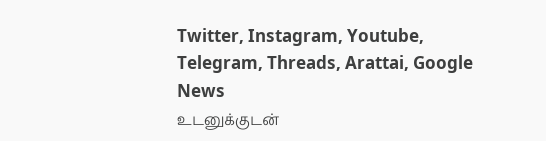Twitter, Instagram, Youtube, Telegram, Threads, Arattai, Google News
உடனுக்குடன்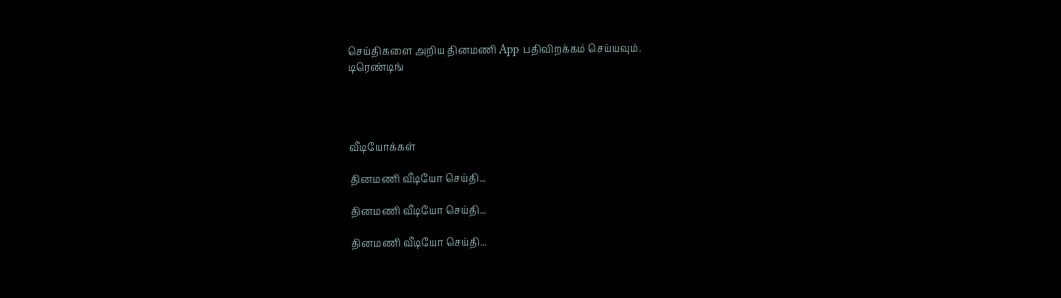செய்திகளை அறிய தினமணி App பதிவிறக்கம் செய்யவும்.
டிரெண்டிங்




வீடியோக்கள்

தினமணி வீடியோ செய்தி...

தினமணி வீடியோ செய்தி...

தினமணி வீடியோ செய்தி...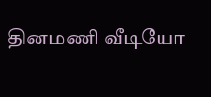தினமணி வீடியோ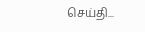செய்தி...